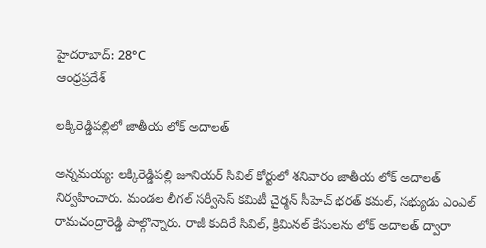హైదరాబాద్: 28°C
ఆంధ్రప్రదేశ్

లక్కిరెడ్డిపల్లిలో జాతీయ లోక్‌ అదాలత్

అన్నమయ్య: లక్కిరెడ్డిపల్లి జూనియర్‌ సివిల్‌ కోర్టులో శనివారం జాతీయ లోక్‌ అదాలత్‌ నిర్వహించారు. మండల లీగల్‌ సర్వీసెస్‌ కమిటీ చైర్మన్‌ సీహెచ్‌ భరత్‌ కమల్‌, సభ్యుడు ఎంఎల్‌ రామచంద్రారెడ్డి పాల్గొన్నారు. రాజీ కుదిరే సివిల్‌, క్రిమినల్‌ కేసులను లోక్‌ అదాలత్‌ ద్వారా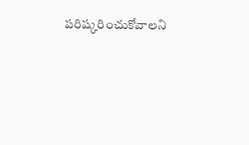పరిష్కరించుకోవాలని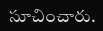సూచించారు.